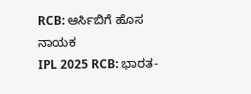RCB: ಆರ್ಸಿಬಿಗೆ ಹೊಸ ನಾಯಕ
IPL 2025 RCB: ಭಾರತ-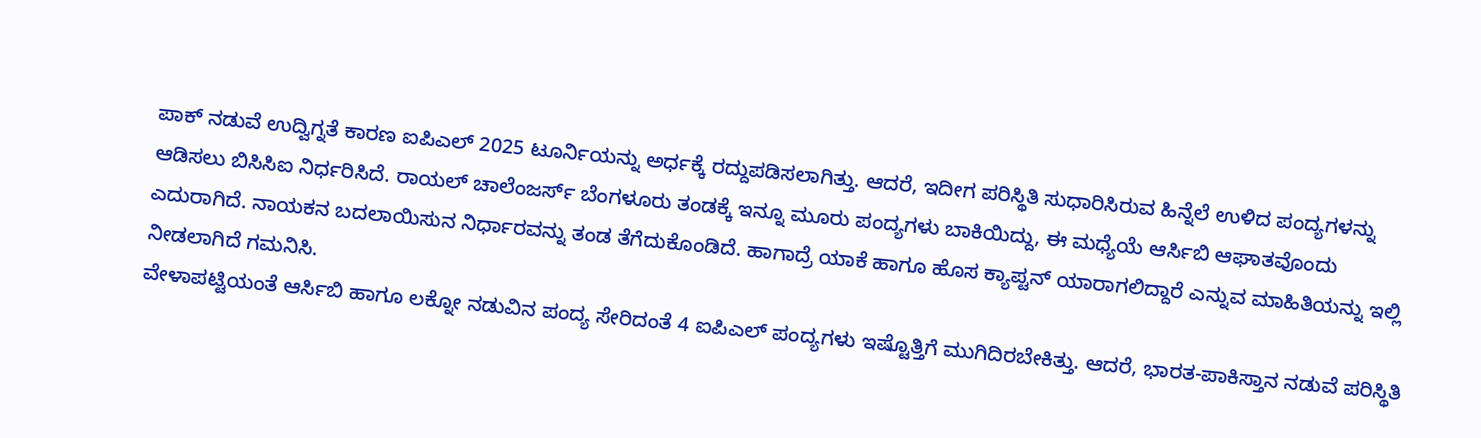ಪಾಕ್ ನಡುವೆ ಉದ್ವಿಗ್ನತೆ ಕಾರಣ ಐಪಿಎಲ್ 2025 ಟೂರ್ನಿಯನ್ನು ಅರ್ಧಕ್ಕೆ ರದ್ದುಪಡಿಸಲಾಗಿತ್ತು. ಆದರೆ, ಇದೀಗ ಪರಿಸ್ಥಿತಿ ಸುಧಾರಿಸಿರುವ ಹಿನ್ನೆಲೆ ಉಳಿದ ಪಂದ್ಯಗಳನ್ನು ಆಡಿಸಲು ಬಿಸಿಸಿಐ ನಿರ್ಧರಿಸಿದೆ. ರಾಯಲ್ ಚಾಲೆಂಜರ್ಸ್ ಬೆಂಗಳೂರು ತಂಡಕ್ಕೆ ಇನ್ನೂ ಮೂರು ಪಂದ್ಯಗಳು ಬಾಕಿಯಿದ್ದು, ಈ ಮಧ್ಯೆಯೆ ಆರ್ಸಿಬಿ ಆಘಾತವೊಂದು ಎದುರಾಗಿದೆ. ನಾಯಕನ ಬದಲಾಯಿಸುನ ನಿರ್ಧಾರವನ್ನು ತಂಡ ತೆಗೆದುಕೊಂಡಿದೆ. ಹಾಗಾದ್ರೆ ಯಾಕೆ ಹಾಗೂ ಹೊಸ ಕ್ಯಾಪ್ಟನ್ ಯಾರಾಗಲಿದ್ದಾರೆ ಎನ್ನುವ ಮಾಹಿತಿಯನ್ನು ಇಲ್ಲಿ ನೀಡಲಾಗಿದೆ ಗಮನಿಸಿ.
ವೇಳಾಪಟ್ಟಿಯಂತೆ ಆರ್ಸಿಬಿ ಹಾಗೂ ಲಕ್ನೋ ನಡುವಿನ ಪಂದ್ಯ ಸೇರಿದಂತೆ 4 ಐಪಿಎಲ್ ಪಂದ್ಯಗಳು ಇಷ್ಟೊತ್ತಿಗೆ ಮುಗಿದಿರಬೇಕಿತ್ತು. ಆದರೆ, ಭಾರತ-ಪಾಕಿಸ್ತಾನ ನಡುವೆ ಪರಿಸ್ಥಿತಿ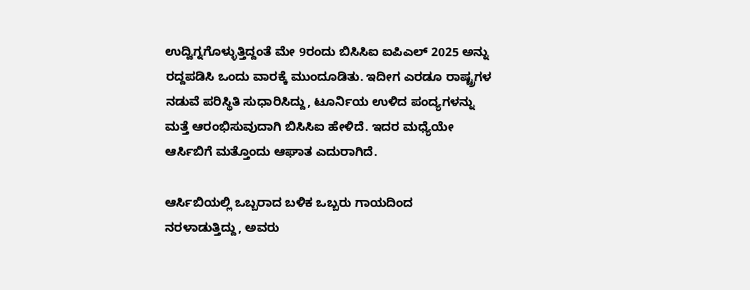ಉದ್ವಿಗ್ನಗೊಳ್ಳುತ್ತಿದ್ದಂತೆ ಮೇ 9ರಂದು ಬಿಸಿಸಿಐ ಐಪಿಎಲ್ 2025 ಅನ್ನು ರದ್ದಪಡಿಸಿ ಒಂದು ವಾರಕ್ಕೆ ಮುಂದೂಡಿತು. ಇದೀಗ ಎರಡೂ ರಾಷ್ಟ್ರಗಳ ನಡುವೆ ಪರಿಸ್ಥಿತಿ ಸುಧಾರಿಸಿದ್ದು, ಟೂರ್ನಿಯ ಉಳಿದ ಪಂದ್ಯಗಳನ್ನು ಮತ್ತೆ ಆರಂಭಿಸುವುದಾಗಿ ಬಿಸಿಸಿಐ ಹೇಳಿದೆ. ಇದರ ಮಧ್ಯೆಯೇ ಆರ್ಸಿಬಿಗೆ ಮತ್ತೊಂದು ಆಘಾತ ಎದುರಾಗಿದೆ.

ಆರ್ಸಿಬಿಯಲ್ಲಿ ಒಬ್ಬರಾದ ಬಳಿಕ ಒಬ್ಬರು ಗಾಯದಿಂದ ನರಳಾಡುತ್ತಿದ್ದು, ಅವರು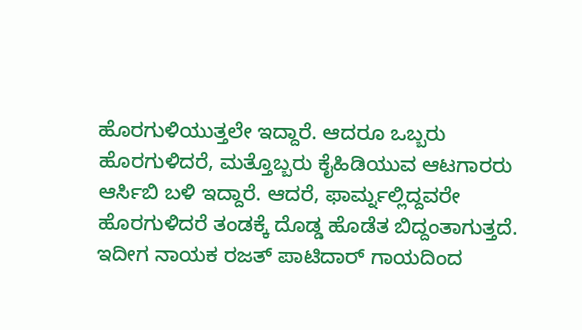ಹೊರಗುಳಿಯುತ್ತಲೇ ಇದ್ದಾರೆ. ಆದರೂ ಒಬ್ಬರು ಹೊರಗುಳಿದರೆ, ಮತ್ತೊಬ್ಬರು ಕೈಹಿಡಿಯುವ ಆಟಗಾರರು ಆರ್ಸಿಬಿ ಬಳಿ ಇದ್ದಾರೆ. ಆದರೆ, ಫಾರ್ಮ್ನಲ್ಲಿದ್ದವರೇ ಹೊರಗುಳಿದರೆ ತಂಡಕ್ಕೆ ದೊಡ್ಡ ಹೊಡೆತ ಬಿದ್ದಂತಾಗುತ್ತದೆ.
ಇದೀಗ ನಾಯಕ ರಜತ್ ಪಾಟಿದಾರ್ ಗಾಯದಿಂದ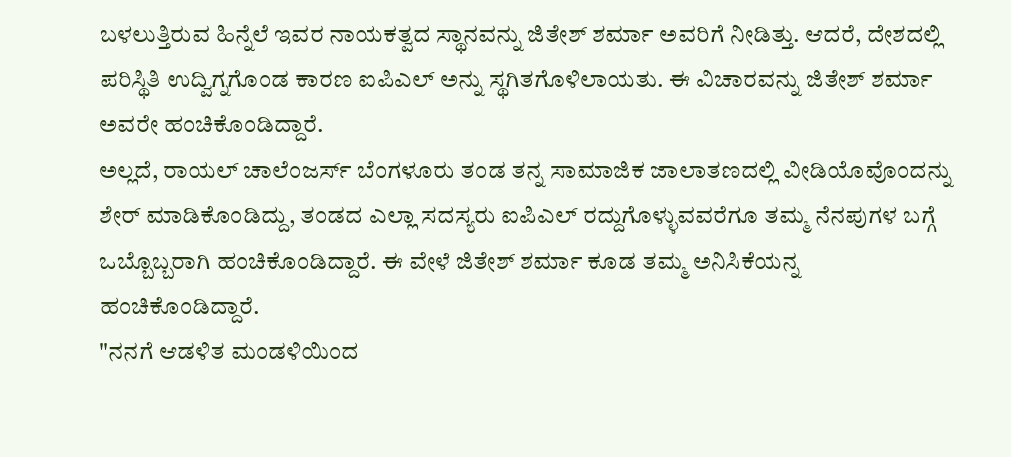ಬಳಲುತ್ತಿರುವ ಹಿನ್ನೆಲೆ ಇವರ ನಾಯಕತ್ವದ ಸ್ಥಾನವನ್ನು ಜಿತೇಶ್ ಶರ್ಮಾ ಅವರಿಗೆ ನೀಡಿತ್ತು. ಆದರೆ, ದೇಶದಲ್ಲಿ ಪರಿಸ್ಥಿತಿ ಉದ್ವಿಗ್ನಗೊಂಡ ಕಾರಣ ಐಪಿಎಲ್ ಅನ್ನು ಸ್ಥಗಿತಗೊಳಿಲಾಯತು. ಈ ವಿಚಾರವನ್ನು ಜಿತೇಶ್ ಶರ್ಮಾ ಅವರೇ ಹಂಚಿಕೊಂಡಿದ್ದಾರೆ.
ಅಲ್ಲದೆ, ರಾಯಲ್ ಚಾಲೆಂಜರ್ಸ್ ಬೆಂಗಳೂರು ತಂಡ ತನ್ನ ಸಾಮಾಜಿಕ ಜಾಲಾತಣದಲ್ಲಿ ವೀಡಿಯೊವೊಂದನ್ನು ಶೇರ್ ಮಾಡಿಕೊಂಡಿದ್ದು, ತಂಡದ ಎಲ್ಲಾ ಸದಸ್ಯರು ಐಪಿಎಲ್ ರದ್ದುಗೊಳ್ಳುವವರೆಗೂ ತಮ್ಮ ನೆನಪುಗಳ ಬಗ್ಗೆ ಒಬ್ಬೊಬ್ಬರಾಗಿ ಹಂಚಿಕೊಂಡಿದ್ದಾರೆ. ಈ ವೇಳೆ ಜಿತೇಶ್ ಶರ್ಮಾ ಕೂಡ ತಮ್ಮ ಅನಿಸಿಕೆಯನ್ನ ಹಂಚಿಕೊಂಡಿದ್ದಾರೆ.
"ನನಗೆ ಆಡಳಿತ ಮಂಡಳಿಯಿಂದ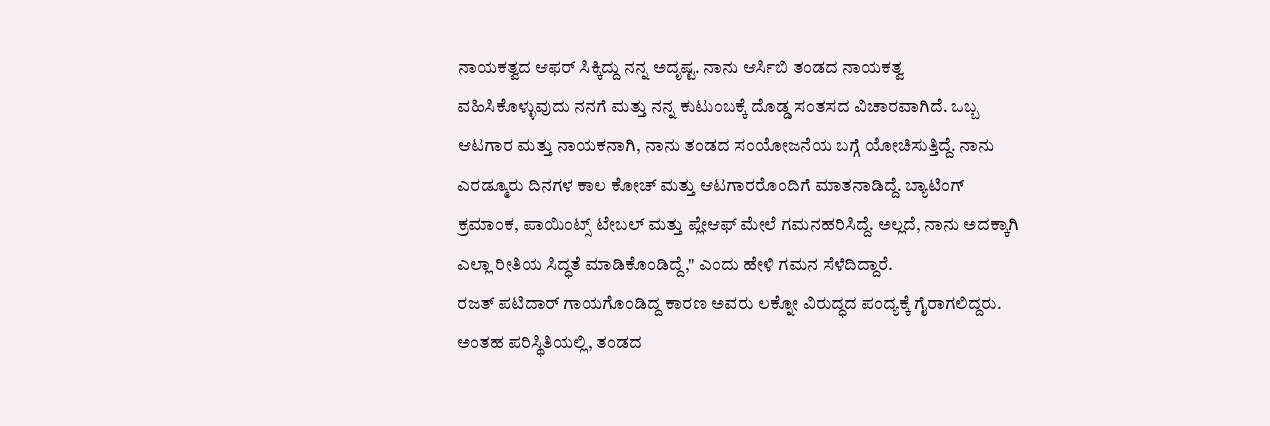ನಾಯಕತ್ವದ ಆಫರ್ ಸಿಕ್ಕಿದ್ದು ನನ್ನ ಅದೃಷ್ಟ. ನಾನು ಆರ್ಸಿಬಿ ತಂಡದ ನಾಯಕತ್ವ ವಹಿಸಿಕೊಳ್ಳುವುದು ನನಗೆ ಮತ್ತು ನನ್ನ ಕುಟುಂಬಕ್ಕೆ ದೊಡ್ಡ ಸಂತಸದ ವಿಚಾರವಾಗಿದೆ. ಒಬ್ಬ ಆಟಗಾರ ಮತ್ತು ನಾಯಕನಾಗಿ, ನಾನು ತಂಡದ ಸಂಯೋಜನೆಯ ಬಗ್ಗೆ ಯೋಚಿಸುತ್ತಿದ್ದೆ. ನಾನು ಎರಡ್ಮೂರು ದಿನಗಳ ಕಾಲ ಕೋಚ್ ಮತ್ತು ಆಟಗಾರರೊಂದಿಗೆ ಮಾತನಾಡಿದ್ದೆ. ಬ್ಯಾಟಿಂಗ್ ಕ್ರಮಾಂಕ, ಪಾಯಿಂಟ್ಸ್ ಟೇಬಲ್ ಮತ್ತು ಪ್ಲೇಆಫ್ ಮೇಲೆ ಗಮನಹರಿಸಿದ್ದೆ. ಅಲ್ಲದೆ, ನಾನು ಅದಕ್ಕಾಗಿ ಎಲ್ಲಾ ರೀತಿಯ ಸಿದ್ಧತೆ ಮಾಡಿಕೊಂಡಿದ್ದೆ," ಎಂದು ಹೇಳಿ ಗಮನ ಸೆಳೆದಿದ್ದಾರೆ.
ರಜತ್ ಪಟಿದಾರ್ ಗಾಯಗೊಂಡಿದ್ದ ಕಾರಣ ಅವರು ಲಕ್ನೋ ವಿರುದ್ಧದ ಪಂದ್ಯಕ್ಕೆ ಗೈರಾಗಲಿದ್ದರು. ಅಂತಹ ಪರಿಸ್ಥಿತಿಯಲ್ಲಿ, ತಂಡದ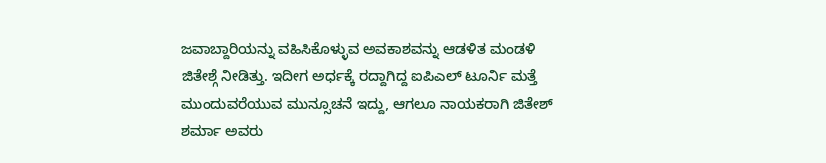ಜವಾಬ್ದಾರಿಯನ್ನು ವಹಿಸಿಕೊಳ್ಳುವ ಅವಕಾಶವನ್ನು ಆಡಳಿತ ಮಂಡಳಿ ಜಿತೇಶ್ಗೆ ನೀಡಿತ್ತು. ಇದೀಗ ಅರ್ಧಕ್ಕೆ ರದ್ದಾಗಿದ್ದ ಐಪಿಎಲ್ ಟೂರ್ನಿ ಮತ್ತೆ ಮುಂದುವರೆಯುವ ಮುನ್ಸೂಚನೆ ಇದ್ದು, ಆಗಲೂ ನಾಯಕರಾಗಿ ಜಿತೇಶ್ ಶರ್ಮಾ ಅವರು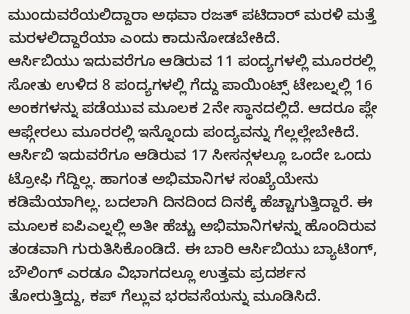ಮುಂದುವರೆಯಲಿದ್ದಾರಾ ಅಥವಾ ರಜತ್ ಪಟಿದಾರ್ ಮರಳಿ ಮತ್ತೆ ಮರಳಲಿದ್ದಾರೆಯಾ ಎಂದು ಕಾದುನೋಡಬೇಕಿದೆ.
ಆರ್ಸಿಬಿಯು ಇದುವರೆಗೂ ಆಡಿರುವ 11 ಪಂದ್ಯಗಳಲ್ಲಿ ಮೂರರಲ್ಲಿ ಸೋತು ಉಳಿದ 8 ಪಂದ್ಯಗಳಲ್ಲಿ ಗೆದ್ದು ಪಾಯಿಂಟ್ಸ್ ಟೇಬಲ್ನಲ್ಲಿ 16 ಅಂಕಗಳನ್ನು ಪಡೆಯುವ ಮೂಲಕ 2ನೇ ಸ್ಥಾನದಲ್ಲಿದೆ. ಆದರೂ ಪ್ಲೇ ಆಫ್ಗೇರಲು ಮೂರರಲ್ಲಿ ಇನ್ನೊಂದು ಪಂದ್ಯವನ್ನು ಗೆಲ್ಲಲ್ಲೇಬೇಕಿದೆ.
ಆರ್ಸಿಬಿ ಇದುವರೆಗೂ ಆಡಿರುವ 17 ಸೀಸನ್ಗಳಲ್ಲೂ ಒಂದೇ ಒಂದು ಟ್ರೋಫಿ ಗೆದ್ದಿಲ್ಲ. ಹಾಗಂತ ಅಭಿಮಾನಿಗಳ ಸಂಖ್ಯೆಯೇನು ಕಡಿಮೆಯಾಗಿಲ್ಲ. ಬದಲಾಗಿ ದಿನದಿಂದ ದಿನಕ್ಕೆ ಹೆಚ್ಚಾಗುತ್ತಿದ್ದಾರೆ. ಈ ಮೂಲಕ ಐಪಿಎಲ್ನಲ್ಲಿ ಅತೀ ಹೆಚ್ಚು ಅಭಿಮಾನಿಗಳನ್ನು ಹೊಂದಿರುವ ತಂಡವಾಗಿ ಗುರುತಿಸಿಕೊಂಡಿದೆ. ಈ ಬಾರಿ ಆರ್ಸಿಬಿಯು ಬ್ಯಾಟಿಂಗ್, ಬೌಲಿಂಗ್ ಎರಡೂ ವಿಭಾಗದಲ್ಲೂ ಉತ್ತಮ ಪ್ರದರ್ಶನ ತೋರುತ್ತಿದ್ದು, ಕಪ್ ಗೆಲ್ಲುವ ಭರವಸೆಯನ್ನು ಮೂಡಿಸಿದೆ.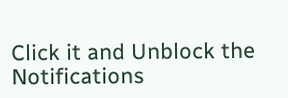Click it and Unblock the Notifications